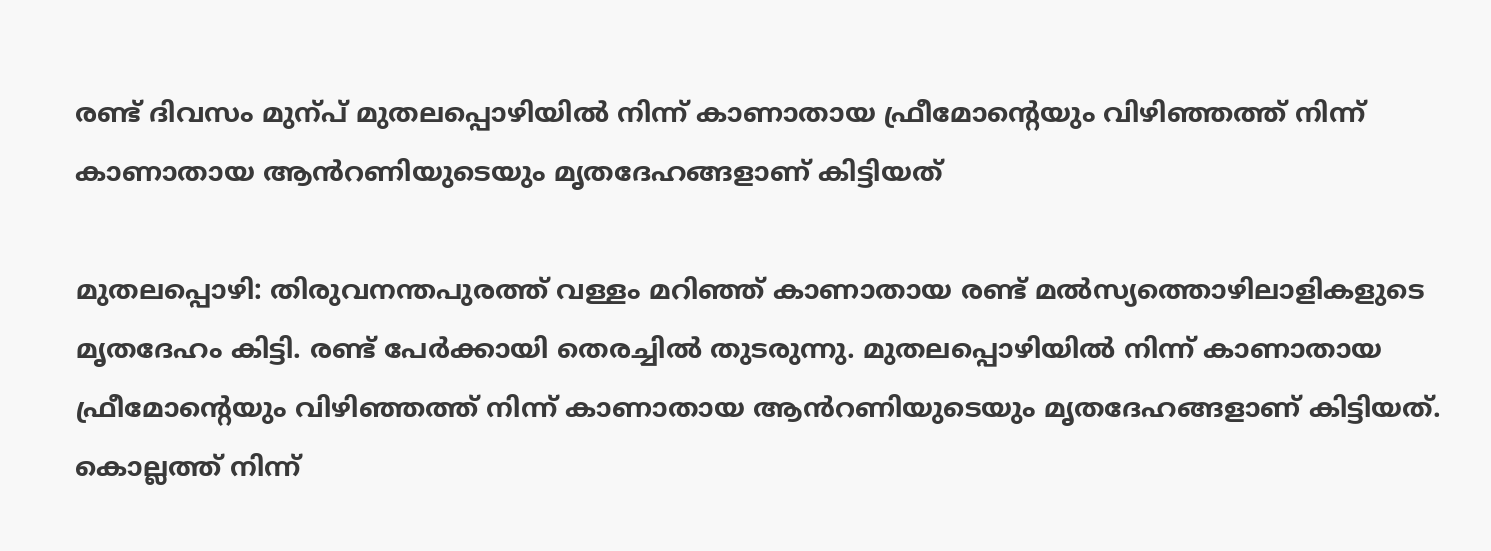രണ്ട് ദിവസം മുന്പ് മുതലപ്പൊഴിയിൽ നിന്ന് കാണാതായ ഫ്രീമോന്‍റെയും വിഴിഞ്ഞത്ത് നിന്ന് കാണാതായ ആൻറണിയുടെയും മൃതദേഹങ്ങളാണ് കിട്ടിയത്

മുതലപ്പൊഴി: തിരുവനന്തപുരത്ത് വള്ളം മറിഞ്ഞ് കാണാതായ രണ്ട് മല്‍സ്യത്തൊഴിലാളികളുടെ മൃതദേഹം കിട്ടി. രണ്ട് പേര്‍ക്കായി തെരച്ചിൽ തുടരുന്നു. മുതലപ്പൊഴിയിൽ നിന്ന് കാണാതായ ഫ്രീമോന്‍റെയും വിഴിഞ്ഞത്ത് നിന്ന് കാണാതായ ആൻറണിയുടെയും മൃതദേഹങ്ങളാണ് കിട്ടിയത്. കൊല്ലത്ത് നിന്ന്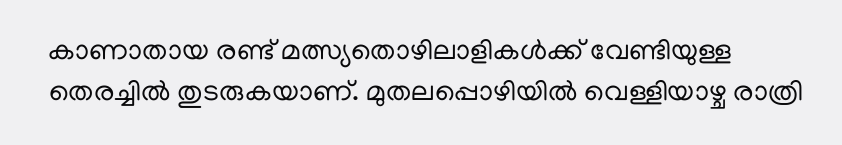കാണാതായ രണ്ട് മത്സ്യതൊഴിലാളികൾക്ക് വേണ്ടിയുള്ള തെരച്ചിൽ തുടരുകയാണ്. മുതലപ്പൊഴിയിൽ വെള്ളിയാഴ്ച രാത്രി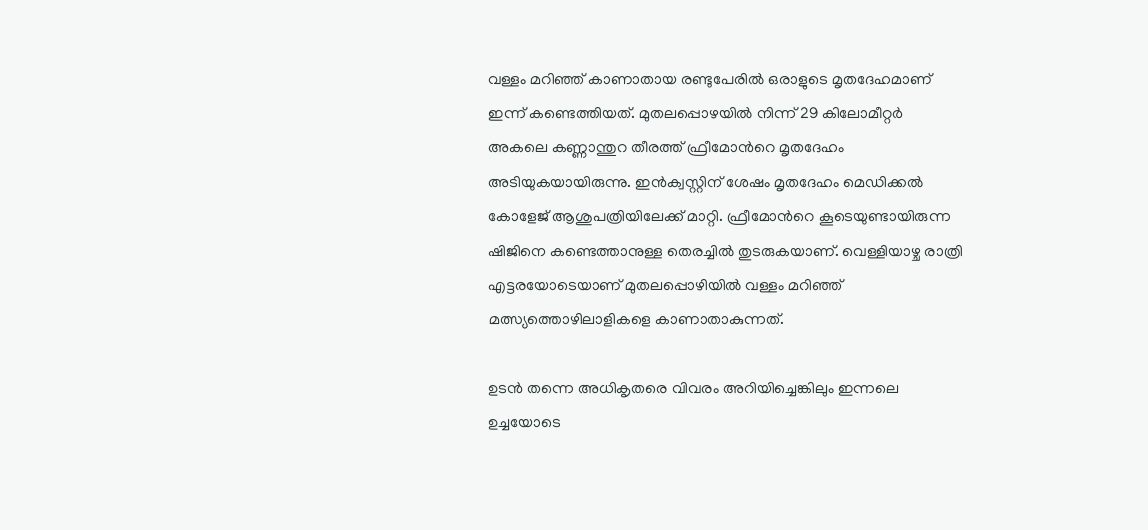വള്ളം മറിഞ്ഞ് കാണാതായ രണ്ടുപേരിൽ ഒരാളുടെ മൃതദേഹമാണ് ഇന്ന് കണ്ടെത്തിയത്. മുതലപ്പൊഴയില്‍ നിന്ന് 29 കിലോമീറ്റര്‍ അകലെ കണ്ണാന്തുറ തീരത്ത് ഫ്രീമോൻറെ മൃതദേഹം അടിയുകയായിരുന്നു. ഇന്‍ക്വസ്റ്റിന് ശേഷം മൃതദേഹം മെഡിക്കൽ കോളേജ് ആശുപത്രിയിലേക്ക് മാറ്റി. ഫ്രീമോൻറെ കൂടെയുണ്ടായിരുന്ന ഷിജിനെ കണ്ടെത്താനുള്ള തെരച്ചിൽ തുടരുകയാണ്. വെള്ളിയാഴ്ച രാത്രി എട്ടരയോടെയാണ് മുതലപ്പൊഴിയിൽ വള്ളം മറിഞ്ഞ് മത്സ്യത്തൊഴിലാളികളെ കാണാതാകുന്നത്.

ഉടൻ തന്നെ അധികൃതരെ വിവരം അറിയിച്ചെങ്കിലും ഇന്നലെ ഉച്ചയോടെ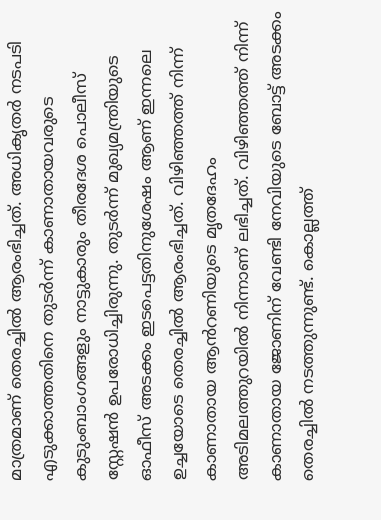മാത്രമാണ് തെരച്ചിൽ ആരംഭിച്ചത്. അധികൃതർ നടപടി എടുക്കാത്തതിനെ തുടർന്ന് കാണാതായവരുടെ കുടുംബാംഗങ്ങളും നാട്ടുകാരും തീരദേശ പൊലീസ് സ്റ്റേഷൻ ഉപരോധിച്ചിരുന്നു. തുടർന്ന് മുഖ്യമന്ത്രിയുടെ ഓഫീസ് അടക്കം ഇടപെട്ടതിനുശേഷം ആണ് ഇന്നലെ ഉച്ചയോടെ തെരച്ചിൽ ആരംഭിച്ചത്. വിഴിഞ്ഞത്ത് നിന്ന് കാണാതായ ആൻറണിയുടെ മൃതദേഹം അടിമലത്തുറയിൽ നിന്നാണ് ലഭിച്ചത്. വിഴിഞ്ഞത്ത് നിന്ന് കാണാതായ ജോണിന് വേണ്ടി നേവിയുടെ ബോട്ട് അടക്കം തെരച്ചില്‍ നടത്തുന്നുണ്ട്. കൊല്ലത്ത്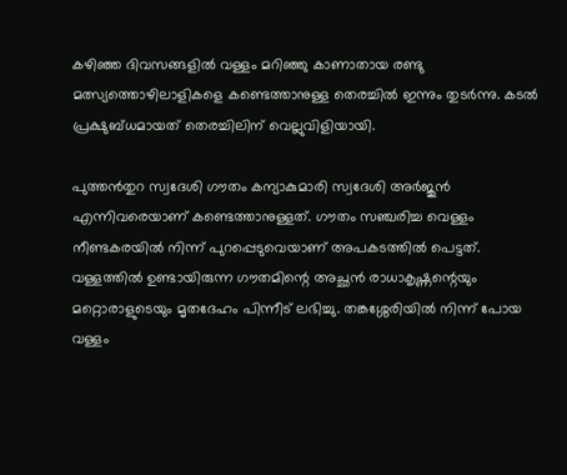കഴിഞ്ഞ ദിവസങ്ങളിൽ വള്ളം മറിഞ്ഞു കാണാതായ രണ്ടു മത്സ്യത്തൊഴിലാളികളെ കണ്ടെത്താനുള്ള തെരച്ചിൽ ഇന്നും തുട‍‍ർന്നു. കടൽ പ്രക്ഷുബ്ധമായത് തെരച്ചിലിന് വെല്ലുവിളിയായി.

പുത്തൻതുറ സ്വദേശി ഗൗതം കന്യാകുമാരി സ്വദേശി അർജുൻ എന്നിവരെയാണ് കണ്ടെത്താനുള്ളത്. ഗൗതം സഞ്ചരിച്ച വെള്ളം നീണ്ടകരയിൽ നിന്ന് പുറപ്പെടുവെയാണ് അപകടത്തിൽ പെട്ടത്. വള്ളത്തിൽ ഉണ്ടായിരുന്ന ഗൗതമിന്റെ അച്ഛൻ രാധാകൃഷ്ണന്റെയും മറ്റൊരാളുടെയും മൃതദേഹം പിന്നീട് ലഭിച്ചു. തങ്കശ്ശേരിയിൽ നിന്ന് പോയ വള്ളം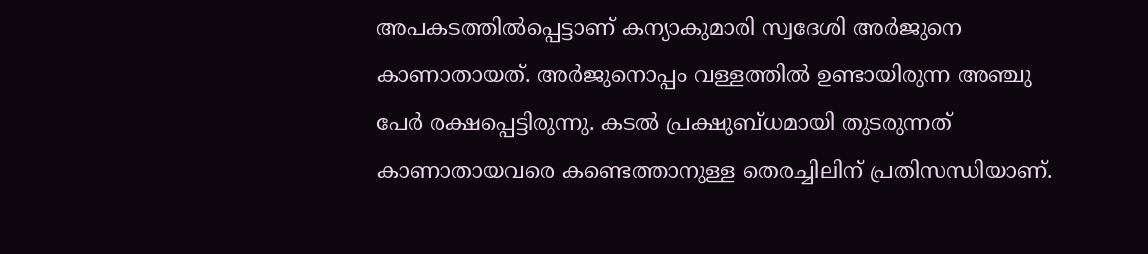അപകടത്തിൽപ്പെട്ടാണ് കന്യാകുമാരി സ്വദേശി അർജുനെ കാണാതായത്. അർജുനൊപ്പം വള്ളത്തിൽ ഉണ്ടായിരുന്ന അഞ്ചു പേർ രക്ഷപ്പെട്ടിരുന്നു. കടൽ പ്രക്ഷുബ്ധമായി തുടരുന്നത് കാണാതായവരെ കണ്ടെത്താനുള്ള തെരച്ചിലിന് പ്രതിസന്ധിയാണ്.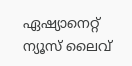ഏഷ്യാനെറ്റ് ന്യൂസ് ലൈവ്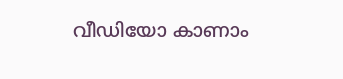വീഡിയോ കാണാം